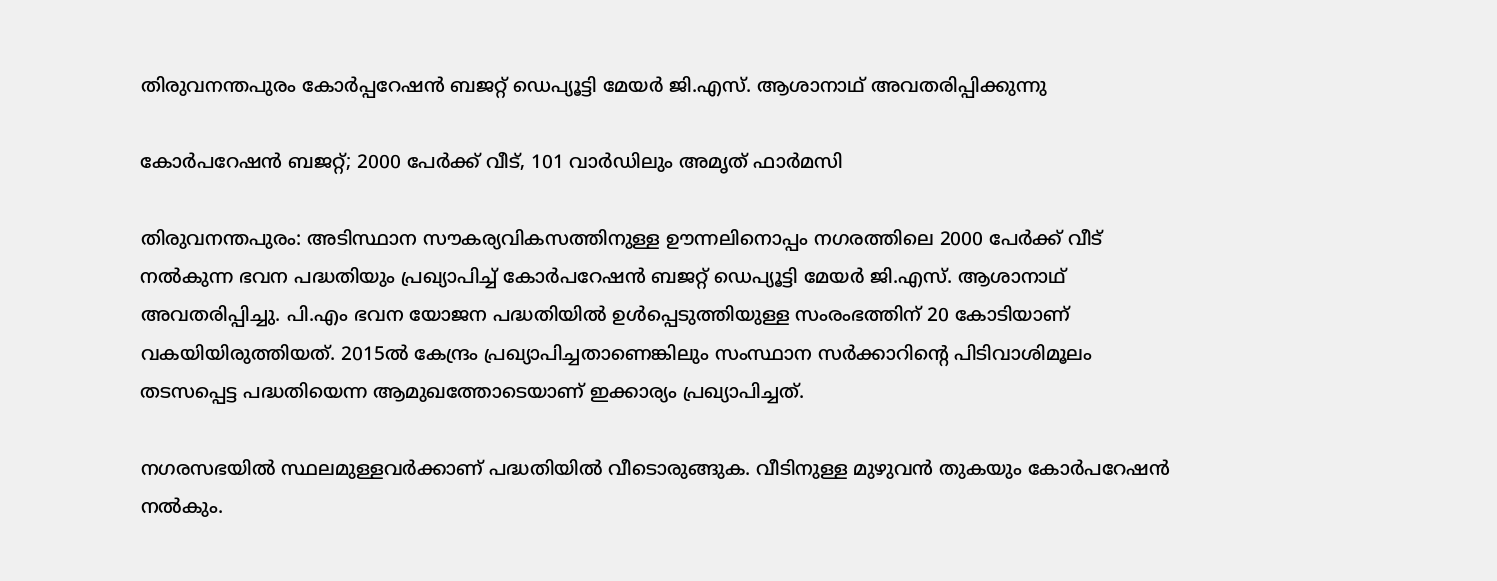തിരുവനന്തപുരം കോർപ്പറേഷൻ ബജറ്റ് ഡെപ്യൂട്ടി മേയർ ജി.എസ്. ആശാനാഥ് അവതരിപ്പിക്കുന്നു

കോർപറേഷൻ ബജറ്റ്; 2000 പേർക്ക് വീട്, 101 വാർഡിലും അമൃത് ഫാർമസി

തിരുവനന്തപുരം: അടിസ്ഥാന സൗകര്യവികസത്തിനുള്ള ഊന്നലിനൊപ്പം നഗരത്തിലെ 2000 പേർക്ക് വീട് നൽകുന്ന ഭവന പദ്ധതിയും പ്രഖ്യാപിച്ച് കോർപറേഷൻ ബജറ്റ് ഡെപ്യൂട്ടി മേയർ ജി.എസ്. ആശാനാഥ് അവതരിപ്പിച്ചു. പി.എം ഭവന യോജന പദ്ധതിയിൽ ഉൾപ്പെടുത്തിയുള്ള സംരംഭത്തിന് 20 കോടിയാണ് വകയിയിരുത്തിയത്. 2015ൽ കേന്ദ്രം പ്രഖ്യാപിച്ചതാണെങ്കിലും സംസ്ഥാന സർക്കാറിന്‍റെ പിടിവാശിമൂലം തടസപ്പെട്ട പദ്ധതിയെന്ന ആമുഖത്തോടെയാണ് ഇക്കാര്യം പ്രഖ്യാപിച്ചത്.

നഗരസഭയിൽ സ്ഥലമുള്ളവർക്കാണ് പദ്ധതിയിൽ വീടൊരുങ്ങുക. വീടിനുള്ള മുഴുവൻ തുകയും കോർപറേഷൻ നൽകും.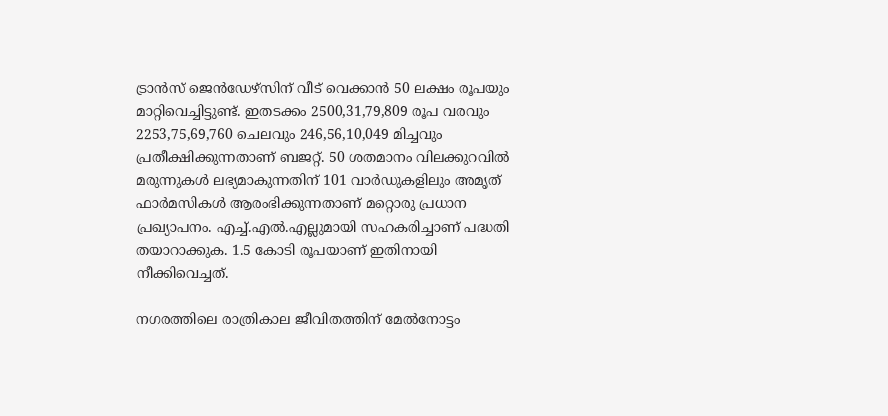ട്രാൻസ്‌ ജെൻഡേഴ്‌സിന് വീട് വെക്കാൻ 50 ലക്ഷം രൂപയും മാറ്റിവെച്ചിട്ടുണ്ട്. ഇതടക്കം 2500,31,79,809 രൂപ വരവും 2253,75,69,760 ചെലവും 246,56,10,049 മിച്ചവും പ്രതീക്ഷിക്കുന്നതാണ് ബജറ്റ്. 50 ശതമാനം വിലക്കുറവിൽ മരുന്നുകൾ ലഭ്യമാകുന്നതിന് 101 വാർഡുകളിലും അമൃത് ഫാർമസികൾ ആരംഭിക്കുന്നതാണ് മറ്റൊരു പ്രധാന പ്രഖ്യാപനം. എച്ച്.എൽ.എല്ലുമായി സഹകരിച്ചാണ് പദ്ധതി തയാറാക്കുക. 1.5 കോടി രൂപയാണ് ഇതിനായി നീക്കിവെച്ചത്.

നഗരത്തിലെ രാത്രികാല ജീവിതത്തിന് മേൽനോട്ടം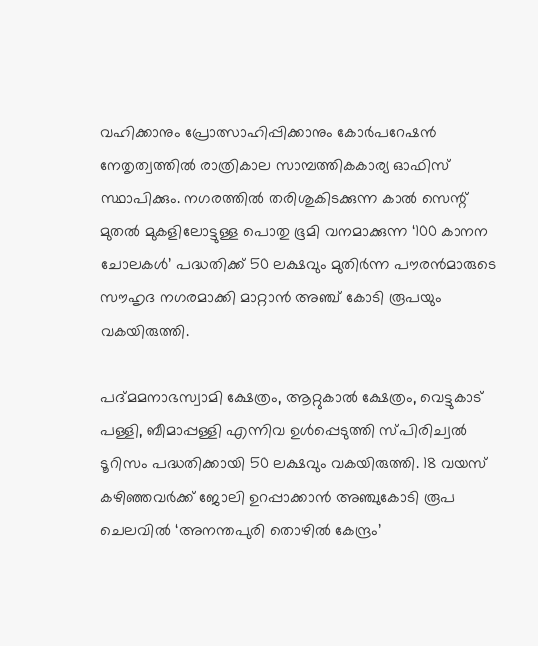വഹിക്കാനും പ്രോത്സാഹിപ്പിക്കാനും കോർപറേഷൻ നേതൃത്വത്തിൽ രാത്രികാല സാമ്പത്തികകാര്യ ഓഫിസ് സ്ഥാപിക്കും. നഗരത്തിൽ തരിശുകിടക്കുന്ന കാൽ സെന്റ് മുതൽ മുകളിലോട്ടുള്ള പൊതു ഭൂമി വനമാക്കുന്ന ‘100 കാനന ചോലകൾ’ പദ്ധതിക്ക് 50 ലക്ഷവും മുതിർന്ന പൗരൻമാരുടെ സൗഹൃദ നഗരമാക്കി മാറ്റാൻ അഞ്ച് കോടി രൂപയും വകയിരുത്തി.

പദ്മമനാഭസ്വാമി ക്ഷേത്രം, ആറ്റുകാൽ ക്ഷേത്രം, വെട്ടുകാട് പള്ളി, ബീമാപ്പള്ളി എന്നിവ ഉൾപ്പെടുത്തി സ്പിരിച്വൽ ടൂറിസം പദ്ധതിക്കായി 50 ലക്ഷവും വകയിരുത്തി. 18 വയസ് കഴിഞ്ഞവർക്ക് ജോലി ഉറപ്പാക്കാൻ അഞ്ചുകോടി രൂപ ചെലവിൽ ‘അനന്തപുരി തൊഴിൽ കേന്ദ്രം’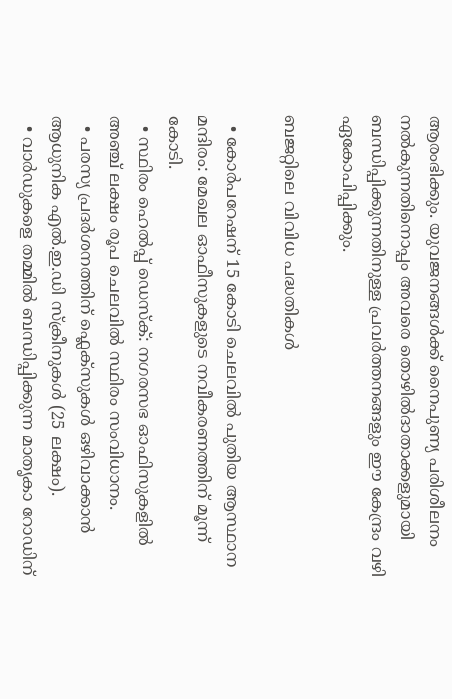ആരംഭിക്കും. യുവജനങ്ങൾക്ക് നൈപുണ്യ പരിശീലനം നൽകുന്നതിനൊപ്പം അവരെ തൊഴിൽദാതാക്കളുമായി ബന്ധിപ്പിക്കുന്നതിനുള്ള പ്രവർത്തനങ്ങളും ഈ കേന്ദ്രം വഴി ഏകോപിപ്പിക്കും.

ബജറ്റിലെ വിവിധ പദ്ധതികൾ

  • കോർപറേഷന് 15 കോടി ചെലവിൽ പുതിയ ആസ്ഥാന മന്ദിരം: മേഖല ഓഫീസുകളുടെ നവീകരണത്തിന് മൂന്ന് കോടി.
  • സ്ഥിരം ഹെൽപ്പ് ഡെസ്‌ക്: നഗരസഭ ഓഫിസുകളിൽ അഞ്ച് ലക്ഷം രൂപ ചെലവിൽ സ്ഥിരം സംവിധാനം.
  • പരസ്യ പ്രദർശനത്തിന് ഫ്ലെക്സുകൾ ഒഴിവാക്കാൻ ആധുനിക എൽ.ഇ.ഡി സ്ക്രീനുകൾ (25 ലക്ഷം).
  • വാർഡുകളെ തമ്മിൽ ബന്ധിപ്പിക്കുന്ന മാതൃകാ റോഡിന്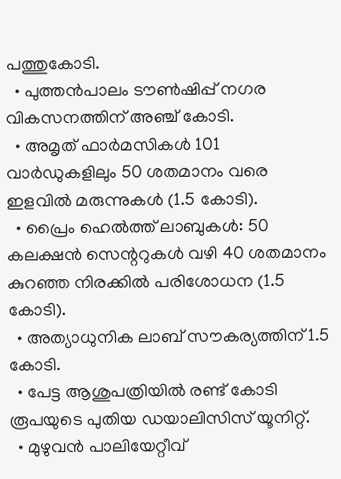പത്തുകോടി.
  • പുത്തൻപാലം ടൗൺഷിപ്പ് നഗര വികസനത്തിന് അഞ്ച് കോടി.
  • അമൃത് ഫാർമസികൾ 101 വാർഡുകളിലും 50 ശതമാനം വരെ ഇളവിൽ മരുന്നുകൾ (1.5 കോടി).
  • പ്രൈം ഹെൽത്ത് ലാബുകൾ: 50 കലക്ഷൻ സെന്ററുകൾ വഴി 40 ശതമാനം കുറഞ്ഞ നിരക്കിൽ പരിശോധന (1.5 കോടി).
  • അത്യാധുനിക ലാബ് സൗകര്യത്തിന് 1.5 കോടി.
  • പേട്ട ആശുപത്രിയിൽ രണ്ട് കോടി രൂപയുടെ പുതിയ ഡയാലിസിസ് യൂനിറ്റ്.
  • മുഴുവൻ പാലിയേറ്റീവ്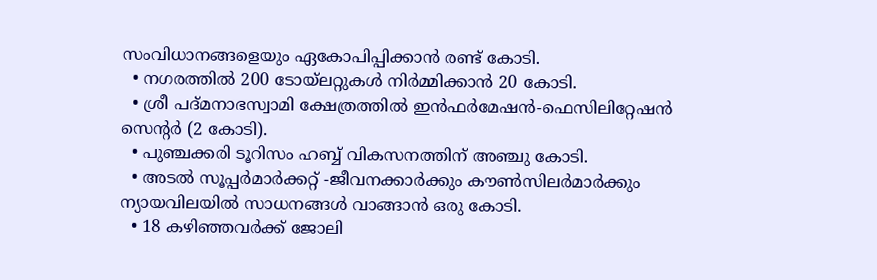സംവിധാനങ്ങളെയും ഏകോപിപ്പിക്കാൻ രണ്ട് കോടി.
  • നഗരത്തിൽ 200 ടോയ്‌ലറ്റുകൾ നിർമ്മിക്കാൻ 20 കോടി.
  • ശ്രീ പദ്മനാഭസ്വാമി ക്ഷേത്രത്തിൽ ഇൻഫർമേഷൻ-ഫെസിലിറ്റേഷൻ സെന്റർ (2 കോടി).
  • പുഞ്ചക്കരി ടൂറിസം ഹബ്ബ് വികസനത്തിന് അഞ്ചു കോടി.
  • അടൽ സൂപ്പർമാർക്കറ്റ് -ജീവനക്കാർക്കും കൗൺസിലർമാർക്കും ന്യായവിലയിൽ സാധനങ്ങൾ വാങ്ങാൻ ഒരു കോടി.
  • 18 കഴിഞ്ഞവർക്ക് ജോലി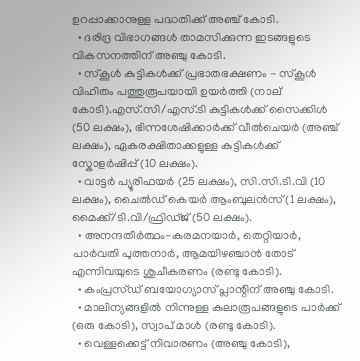ഉറപ്പാക്കാനുള്ള പദ്ധതിക്ക് അഞ്ച് കോടി.
  • ദരിദ്ര വിഭാഗങ്ങൾ താമസിക്കുന്ന ഇടങ്ങളുടെ വികസനത്തിന് അഞ്ചു കോടി.
  • സ്കൂൾ കുട്ടികൾക്ക് പ്രഭാതഭക്ഷണം - സ്കൂൾ വിഹിതം പത്തുരൂപയായി ഉയർത്തി (നാല് കോടി).എസ്.സി/എസ്.ടി കുട്ടികൾക്ക് സൈക്കിൾ (50 ലക്ഷം), ഭിന്നശേഷിക്കാർക്ക് വീൽചെയർ (അഞ്ച് ലക്ഷം), ഏകരക്ഷിതാക്കളുള്ള കുട്ടികൾക്ക് സ്കോളർഷിപ്പ് (10 ലക്ഷം).
  • വാട്ടർ പ്യൂരിഫയർ (25 ലക്ഷം), സി.സി.ടി.വി (10 ലക്ഷം), ചൈൽഡ് കെയർ ആംബുലൻസ് (1 ലക്ഷം), മൈക്ക്/ടി.വി/ഫ്രിഡ്ജ് (50 ലക്ഷം).
  • അനന്ദതീർത്ഥം-കരമനയാർ, തെറ്റിയാർ, പാർവതി പുത്തനാർ, ആമയിഴഞ്ചാൻ തോട് എന്നിവയുടെ ശുചീകരണം (രണ്ടു കോടി).
  • കംപ്രസ്ഡ് ബയോഗ്യാസ് പ്ലാന്റിന് അഞ്ചു കോടി.
  • മാലിന്യങ്ങളിൽ നിന്നുള്ള കലാരൂപങ്ങളുടെ പാർക്ക് (ഒരു കോടി), സ്വാപ് മാൾ (രണ്ടു കോടി).
  • വെള്ളക്കെട്ട് നിവാരണം (അഞ്ചു കോടി),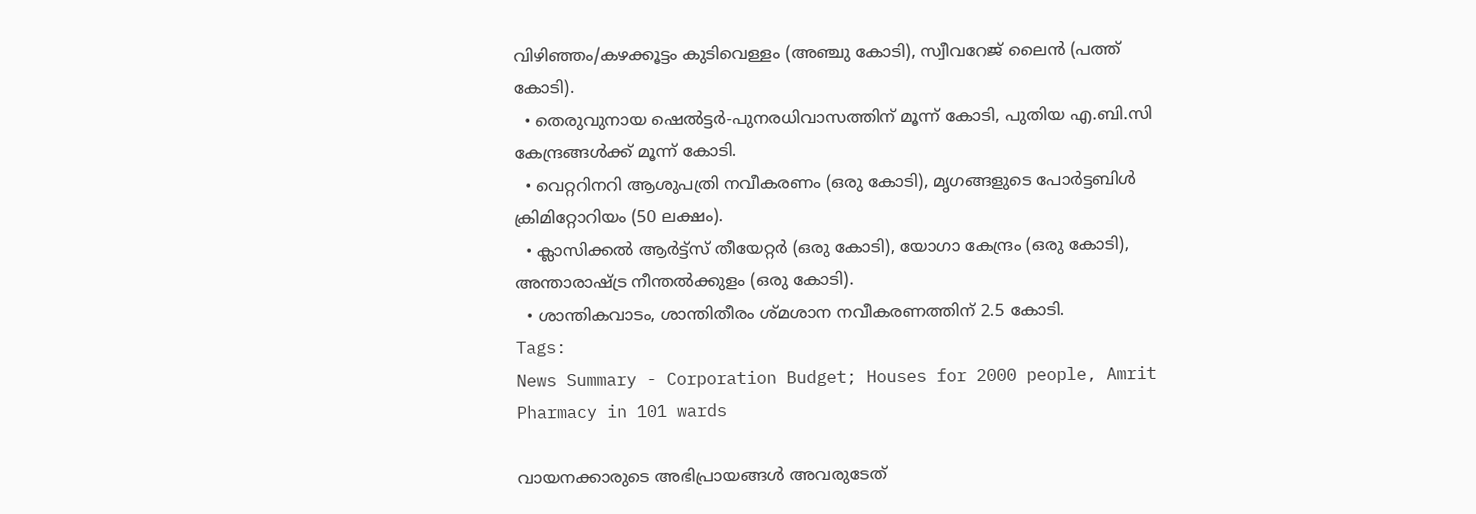വിഴിഞ്ഞം/കഴക്കൂട്ടം കുടിവെള്ളം (അഞ്ചു കോടി), സ്വീവറേജ് ലൈൻ (പത്ത് കോടി).
  • തെരുവുനായ ഷെൽട്ടർ-പുനരധിവാസത്തിന് മൂന്ന് കോടി, പുതിയ എ.ബി.സി കേന്ദ്രങ്ങൾക്ക് മൂന്ന് കോടി.
  • വെറ്ററിനറി ആശുപത്രി നവീകരണം (ഒരു കോടി), മൃഗങ്ങളുടെ പോർട്ടബിൾ ക്രിമിറ്റോറിയം (50 ലക്ഷം).
  • ക്ലാസിക്കൽ ആർട്ട്സ് തീയേറ്റർ (ഒരു കോടി), യോഗാ കേന്ദ്രം (ഒരു കോടി), അന്താരാഷ്ട്ര നീന്തൽക്കുളം (ഒരു കോടി).
  • ശാന്തികവാടം, ശാന്തിതീരം ശ്മശാന നവീകരണത്തിന് 2.5 കോടി.
Tags:
News Summary - Corporation Budget; Houses for 2000 people, Amrit Pharmacy in 101 wards

വായനക്കാരുടെ അഭിപ്രായങ്ങള്‍ അവരുടേത്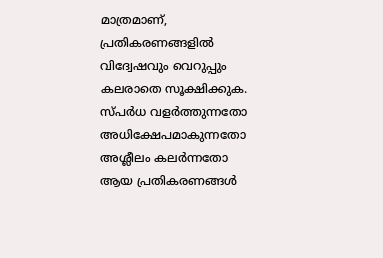മാത്രമാണ്, പ്രതികരണങ്ങളിൽ വിദ്വേഷവും വെറുപ്പും കലരാതെ സൂക്ഷിക്കുക. സ്പർധ വളർത്തുന്നതോ അധിക്ഷേപമാകുന്നതോ അശ്ലീലം കലർന്നതോ ആയ പ്രതികരണങ്ങൾ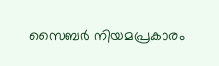സൈബർ നിയമപ്രകാരം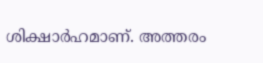ശിക്ഷാർഹമാണ്. അത്തരം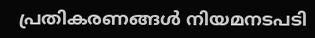പ്രതികരണങ്ങൾ നിയമനടപടി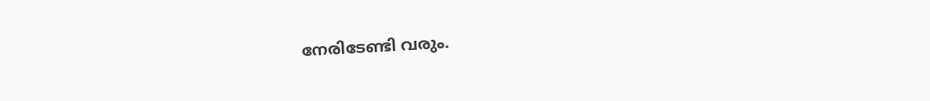നേരിടേണ്ടി വരും.